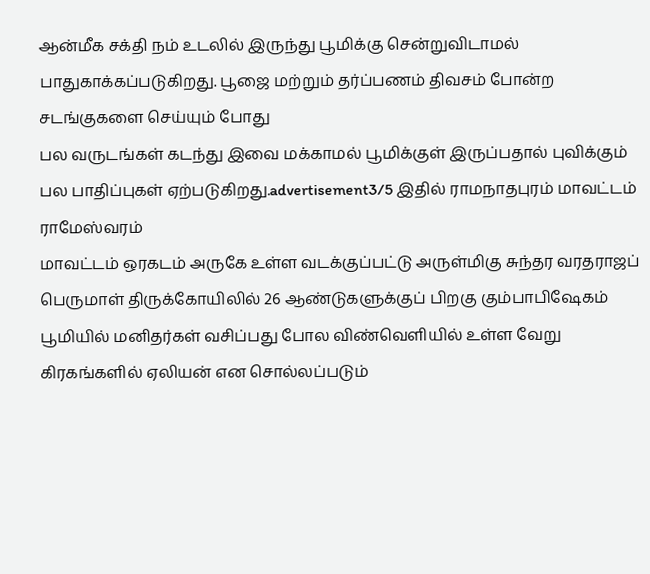ஆன்மீக சக்தி நம் உடலில் இருந்து பூமிக்கு சென்றுவிடாமல் பாதுகாக்கப்படுகிறது. பூஜை மற்றும் தர்ப்பணம் திவசம் போன்ற சடங்குகளை செய்யும் போது
பல வருடங்கள் கடந்து இவை மக்காமல் பூமிக்குள் இருப்பதால் புவிக்கும் பல பாதிப்புகள் ஏற்படுகிறது.advertisement3/5 இதில் ராமநாதபுரம் மாவட்டம் ராமேஸ்வரம்
மாவட்டம் ஒரகடம் அருகே உள்ள வடக்குப்பட்டு அருள்மிகு சுந்தர வரதராஜப் பெருமாள் திருக்கோயிலில் 26 ஆண்டுகளுக்குப் பிறகு கும்பாபிஷேகம்
பூமியில் மனிதர்கள் வசிப்பது போல விண்வெளியில் உள்ள வேறு கிரகங்களில் ஏலியன் என சொல்லப்படும்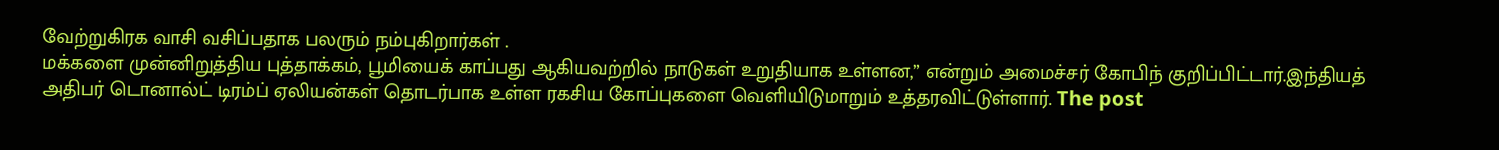வேற்றுகிரக வாசி வசிப்பதாக பலரும் நம்புகிறார்கள் .
மக்களை முன்னிறுத்திய புத்தாக்கம், பூமியைக் காப்பது ஆகியவற்றில் நாடுகள் உறுதியாக உள்ளன,” என்றும் அமைச்சர் கோபிந் குறிப்பிட்டார்.இந்தியத்
அதிபர் டொனால்ட் டிரம்ப் ஏலியன்கள் தொடர்பாக உள்ள ரகசிய கோப்புகளை வெளியிடுமாறும் உத்தரவிட்டுள்ளார். The post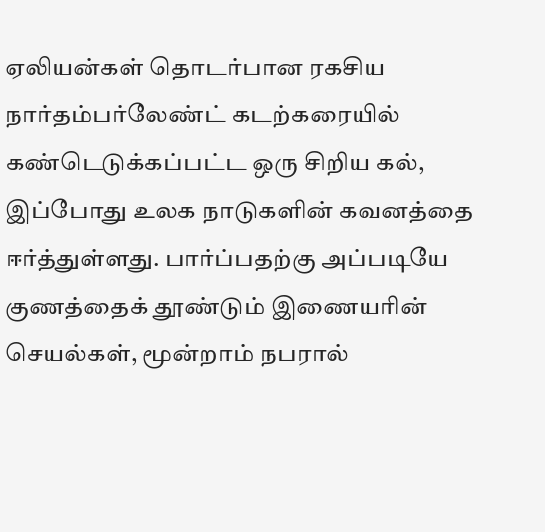ஏலியன்கள் தொடர்பான ரகசிய
நார்தம்பர்லேண்ட் கடற்கரையில் கண்டெடுக்கப்பட்ட ஒரு சிறிய கல், இப்போது உலக நாடுகளின் கவனத்தை ஈர்த்துள்ளது. பார்ப்பதற்கு அப்படியே
குணத்தைக் தூண்டும் இணையரின் செயல்கள், மூன்றாம் நபரால்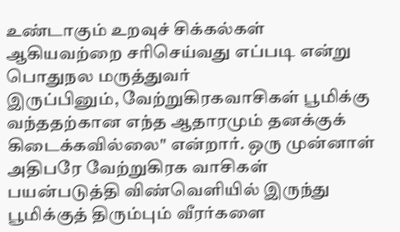உண்டாகும் உறவுச் சிக்கல்கள் ஆகியவற்றை சரிசெய்வது எப்படி என்று பொதுநல மருத்துவர்
இருப்பினும், வேற்றுகிரகவாசிகள் பூமிக்கு வந்ததற்கான எந்த ஆதாரமும் தனக்குக் கிடைக்கவில்லை" என்றார். ஒரு முன்னாள் அதிபரே வேற்றுகிரக வாசிகள்
பயன்படுத்தி விண்வெளியில் இருந்து பூமிக்குத் திரும்பும் வீரர்களை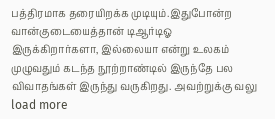பத்திரமாக தரையிறக்க முடியும்.இதுபோன்ற வான்குடையைத்தான் டிஆர்டிஓ
இருக்கிறார்களா, இல்லையா என்று உலகம் முழுவதும் கடந்த நூற்றாண்டில் இருந்தே பல விவாதங்கள் இருந்து வருகிறது. அவற்றுக்கு வலு
load more